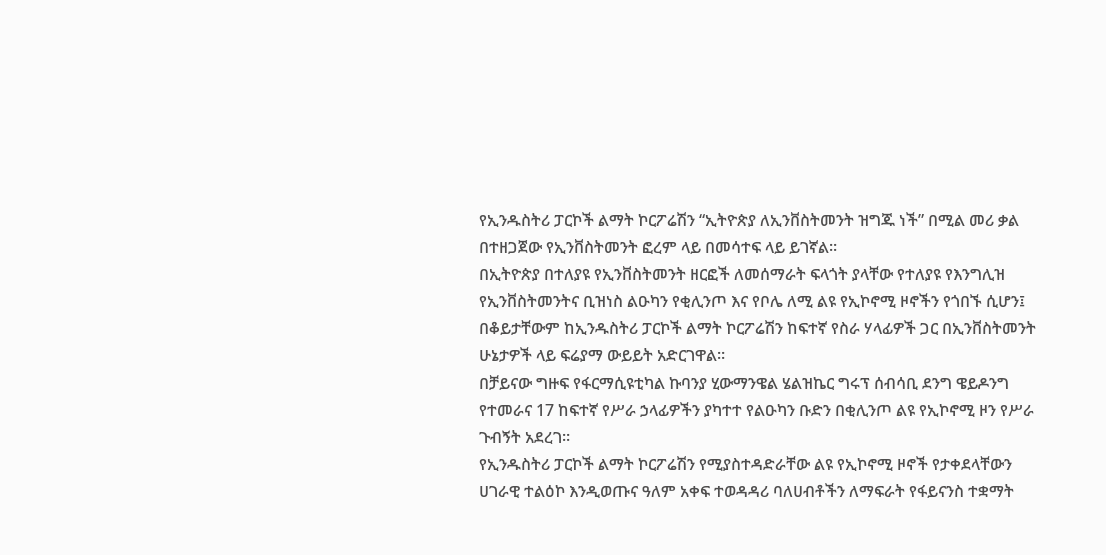የኢንዱስትሪ ፓርኮች ልማት ኮርፖሬሽን “ኢትዮጵያ ለኢንቨስትመንት ዝግጁ ነች” በሚል መሪ ቃል በተዘጋጀው የኢንቨስትመንት ፎረም ላይ በመሳተፍ ላይ ይገኛል፡፡
በኢትዮጵያ በተለያዩ የኢንቨስትመንት ዘርፎች ለመሰማራት ፍላጎት ያላቸው የተለያዩ የእንግሊዝ የኢንቨስትመንትና ቢዝነስ ልዑካን የቂሊንጦ እና የቦሌ ለሚ ልዩ የኢኮኖሚ ዞኖችን የጎበኙ ሲሆን፤ በቆይታቸውም ከኢንዱስትሪ ፓርኮች ልማት ኮርፖሬሽን ከፍተኛ የስራ ሃላፊዎች ጋር በኢንቨስትመንት ሁኔታዎች ላይ ፍሬያማ ውይይት አድርገዋል።
በቻይናው ግዙፍ የፋርማሲዩቲካል ኩባንያ ሂውማንዌል ሄልዝኬር ግሩፕ ሰብሳቢ ደንግ ዌይዶንግ የተመራና 17 ከፍተኛ የሥራ ኃላፊዎችን ያካተተ የልዑካን ቡድን በቂሊንጦ ልዩ የኢኮኖሚ ዞን የሥራ ጉብኝት አደረገ።
የኢንዱስትሪ ፓርኮች ልማት ኮርፖሬሽን የሚያስተዳድራቸው ልዩ የኢኮኖሚ ዞኖች የታቀደላቸውን ሀገራዊ ተልዕኮ እንዲወጡና ዓለም አቀፍ ተወዳዳሪ ባለሀብቶችን ለማፍራት የፋይናንስ ተቋማት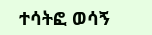ተሳትፎ ወሳኝ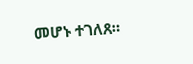መሆኑ ተገለጸ።